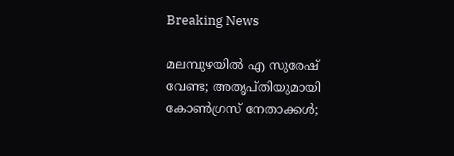Breaking News

മലമ്പുഴയില്‍ എ സുരേഷ് വേണ്ട; അതൃപ്തിയുമായി കോണ്‍ഗ്രസ് നേതാക്കള്‍;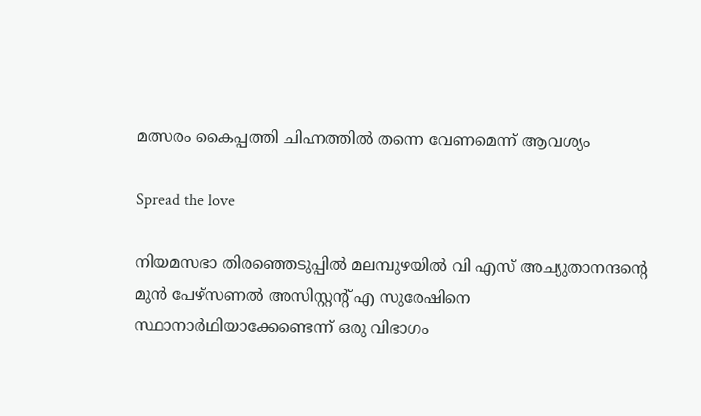മത്സരം കൈപ്പത്തി ചിഹ്നത്തില്‍ തന്നെ വേണമെന്ന് ആവശ്യം

Spread the love

നിയമസഭാ തിരഞ്ഞെടുപ്പില്‍ മലമ്പുഴയില്‍ വി എസ് അച്യുതാനന്ദന്റെ മുന്‍ പേഴ്‌സണല്‍ അസിസ്റ്റന്റ് എ സുരേഷിനെ സ്ഥാനാര്‍ഥിയാക്കേണ്ടെന്ന് ഒരു വിഭാഗം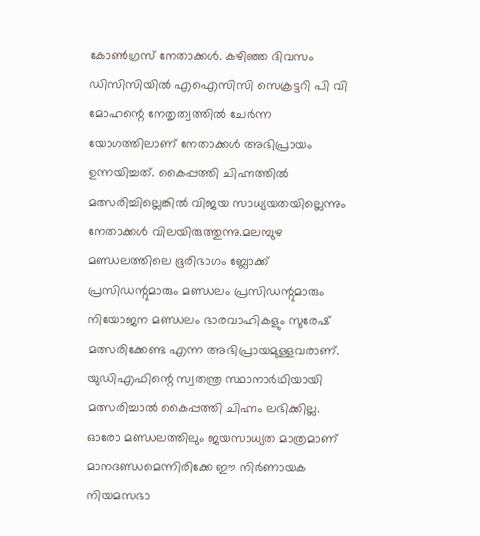കോണ്‍ഗ്രസ് നേതാക്കള്‍. കഴിഞ്ഞ ദിവസം ഡിസിസിയില്‍ എഐസിസി സെക്രട്ടറി പി വി മോഹന്റെ നേതൃത്വത്തില്‍ ചേര്‍ന്ന യോഗത്തിലാണ് നേതാക്കള്‍ അഭിപ്രായം ഉന്നയിച്ചത്. കൈപ്പത്തി ചിഹ്നത്തില്‍ മത്സരിച്ചില്ലെങ്കില്‍ വിജയ സാധ്യയതയില്ലെന്നും നേതാക്കള്‍ വിലയിരുത്തുന്നു.മലമ്പുഴ മണ്ഡലത്തിലെ ഭൂരിഭാഗം ബ്ലോക്ക് പ്രസിഡന്റുമാരും മണ്ഡലം പ്രസിഡന്റുമാരും നിയോജന മണ്ഡലം ഭാരവാഹികളും സുരേഷ് മത്സരിക്കേണ്ട എന്ന അഭിപ്രായമുള്ളവരാണ്. യുഡിഎഫിന്റെ സ്വതന്ത്ര സ്ഥാനാര്‍ഥിയായി മത്സരിച്ചാല്‍ കൈപ്പത്തി ചിഹ്നം ലഭിക്കില്ല. ഓരോ മണ്ഡലത്തിലും ജയസാധ്യത മാത്രമാണ് മാനദണ്ഡമെന്നിരിക്കേ ഈ നിര്‍ണായക നിയമസഭാ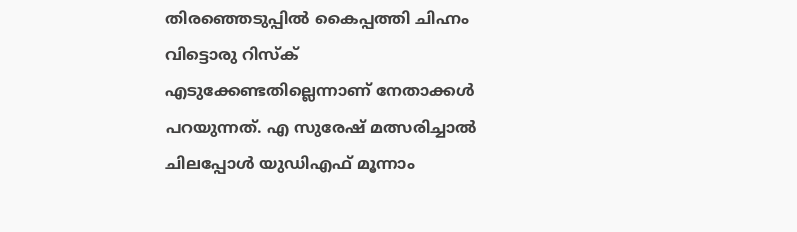തിരഞ്ഞെടുപ്പില്‍ കൈപ്പത്തി ചിഹ്നം വിട്ടൊരു റിസ്‌ക് എടുക്കേണ്ടതില്ലെന്നാണ് നേതാക്കള്‍ പറയുന്നത്. എ സുരേഷ് മത്സരിച്ചാല്‍ ചിലപ്പോള്‍ യുഡിഎഫ് മൂന്നാം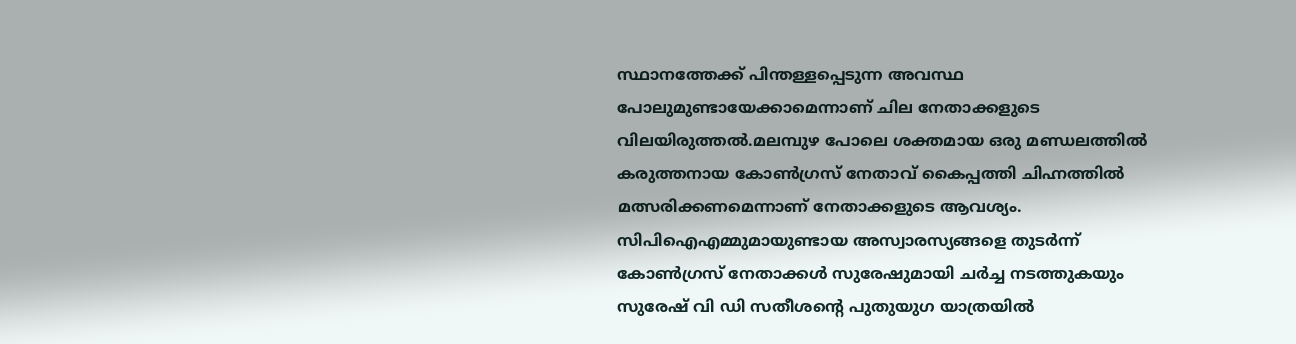സ്ഥാനത്തേക്ക് പിന്തള്ളപ്പെടുന്ന അവസ്ഥ പോലുമുണ്ടായേക്കാമെന്നാണ് ചില നേതാക്കളുടെ വിലയിരുത്തല്‍.മലമ്പുഴ പോലെ ശക്തമായ ഒരു മണ്ഡലത്തില്‍ കരുത്തനായ കോണ്‍ഗ്രസ് നേതാവ് കൈപ്പത്തി ചിഹ്നത്തില്‍ മത്സരിക്കണമെന്നാണ് നേതാക്കളുടെ ആവശ്യം. സിപിഐഎമ്മുമായുണ്ടായ അസ്വാരസ്യങ്ങളെ തുടര്‍ന്ന് കോണ്‍ഗ്രസ് നേതാക്കള്‍ സുരേഷുമായി ചര്‍ച്ച നടത്തുകയും സുരേഷ് വി ഡി സതീശന്റെ പുതുയുഗ യാത്രയില്‍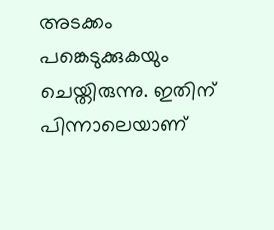അടക്കം പങ്കെടുക്കുകയും ചെയ്തിരുന്നു. ഇതിന് പിന്നാലെയാണ്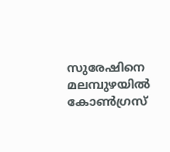സുരേഷിനെ മലമ്പുഴയില്‍ കോണ്‍ഗ്രസ്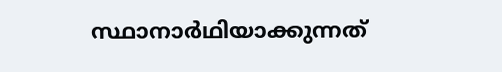സ്ഥാനാര്‍ഥിയാക്കുന്നത്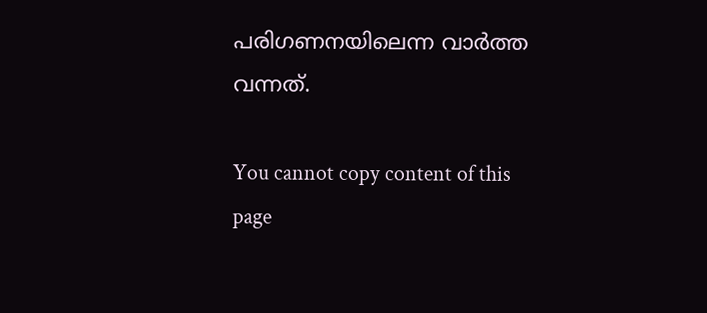പരിഗണനയിലെന്ന വാര്‍ത്ത വന്നത്.

You cannot copy content of this page